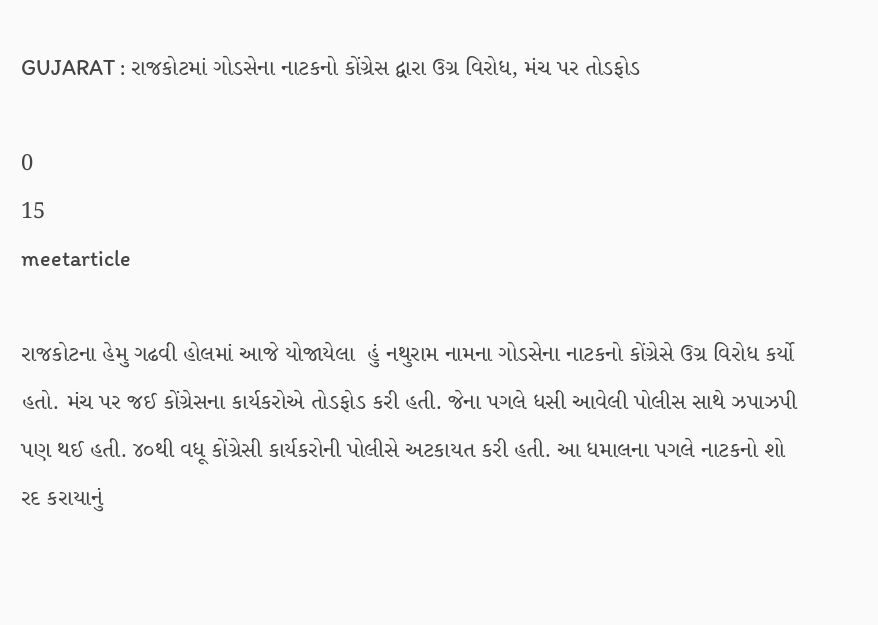GUJARAT : રાજકોટમાં ગોડસેના નાટકનો કોંગ્રેસ દ્વારા ઉગ્ર વિરોધ, મંચ પર તોડફોડ

0
15
meetarticle

રાજકોટના હેમુ ગઢવી હોલમાં આજે યોજાયેલા  હું નથુરામ નામના ગોડસેના નાટકનો કોંગ્રેસે ઉગ્ર વિરોધ કર્યો હતો. મંચ પર જઈ કોંગ્રેસના કાર્યકરોએ તોડફોડ કરી હતી. જેના પગલે ધસી આવેલી પોલીસ સાથે ઝપાઝપી પણ થઈ હતી. ૪૦થી વધૂ કોંગ્રેસી કાર્યકરોની પોલીસે અટકાયત કરી હતી. આ ધમાલના પગલે નાટકનો શો રદ કરાયાનું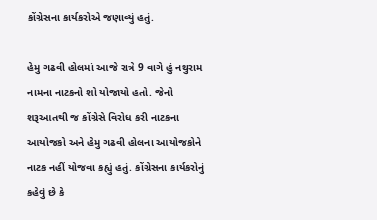કોંગ્રેસના કાર્યકરોએ જણાવ્યું હતું.

હેમુ ગઢવી હોલમાં આજે રાત્રે 9 વાગે હું નથુરામ નામના નાટકનો શો યોજાયો હતો. જેનો શરૂઆતથી જ કોંગ્રેસે વિરોધ કરી નાટકના આયોજકો અને હેમુ ગઢવી હોલના આયોજકોને નાટક નહીં યોજવા કહ્યું હતું. કોંગ્રેસના કાર્યકરોનું કહેવું છે કે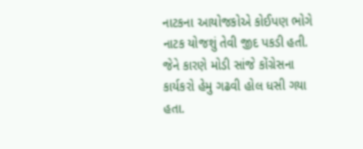નાટકના આયોજકોએ કોઈપણ ભોગે નાટક યોજશું તેવી જીદ પકડી હતી. જેને કારણે મોડી સાંજે કોંગ્રેસના કાર્યકરો હેમુ ગઢવી હોલ ધસી ગયા હતા.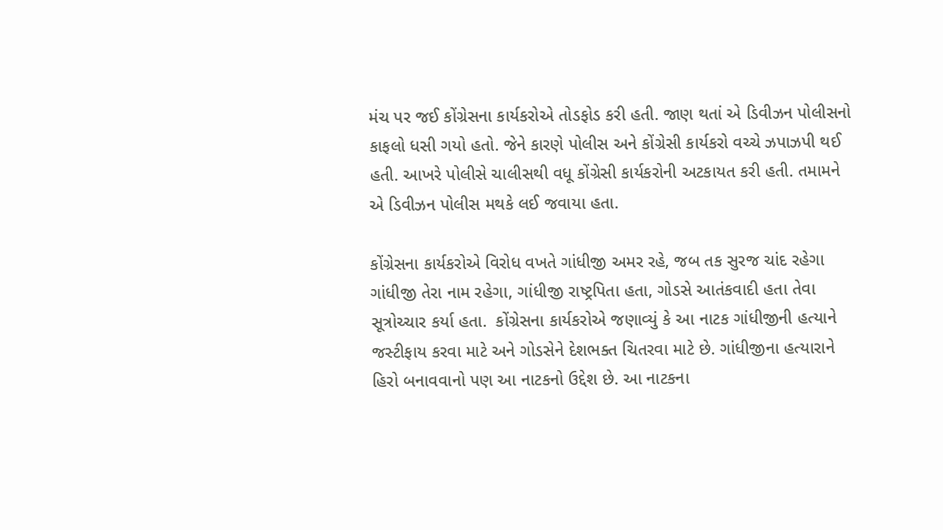મંચ પર જઈ કોંગ્રેસના કાર્યકરોએ તોડફોડ કરી હતી. જાણ થતાં એ ડિવીઝન પોલીસનો કાફલો ધસી ગયો હતો. જેને કારણે પોલીસ અને કોંગ્રેસી કાર્યકરો વચ્ચે ઝપાઝપી થઈ હતી. આખરે પોલીસે ચાલીસથી વધૂ કોંગ્રેસી કાર્યકરોની અટકાયત કરી હતી. તમામને એ ડિવીઝન પોલીસ મથકે લઈ જવાયા હતા.

કોંગ્રેસના કાર્યકરોએ વિરોધ વખતે ગાંધીજી અમર રહે, જબ તક સુરજ ચાંદ રહેગા ગાંધીજી તેરા નામ રહેગા, ગાંધીજી રાષ્ટ્રપિતા હતા, ગોડસે આતંકવાદી હતા તેવા સૂત્રોચ્ચાર કર્યા હતા.  કોંગ્રેસના કાર્યકરોએ જણાવ્યું કે આ નાટક ગાંધીજીની હત્યાને જસ્ટીફાય કરવા માટે અને ગોડસેને દેશભક્ત ચિતરવા માટે છે. ગાંધીજીના હત્યારાને હિરો બનાવવાનો પણ આ નાટકનો ઉદ્દેશ છે. આ નાટકના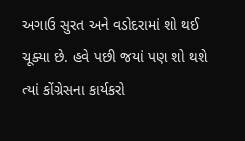અગાઉ સુરત અને વડોદરામાં શો થઈ ચૂક્યા છે. હવે પછી જયાં પણ શો થશે ત્યાં કોંગ્રેસના કાર્યકરો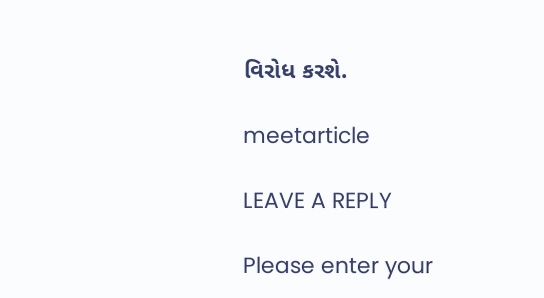વિરોધ કરશે.

meetarticle

LEAVE A REPLY

Please enter your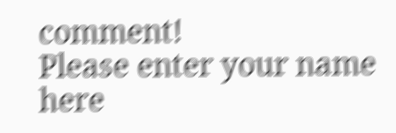comment!
Please enter your name here